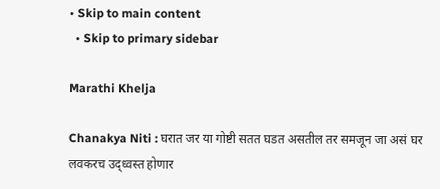• Skip to main content
  • Skip to primary sidebar

Marathi Khelja

Chanakya Niti : घरात जर या गोष्टी सतत घडत असतील तर समजून जा असं घर लवकरच उद्ध्वस्त होणार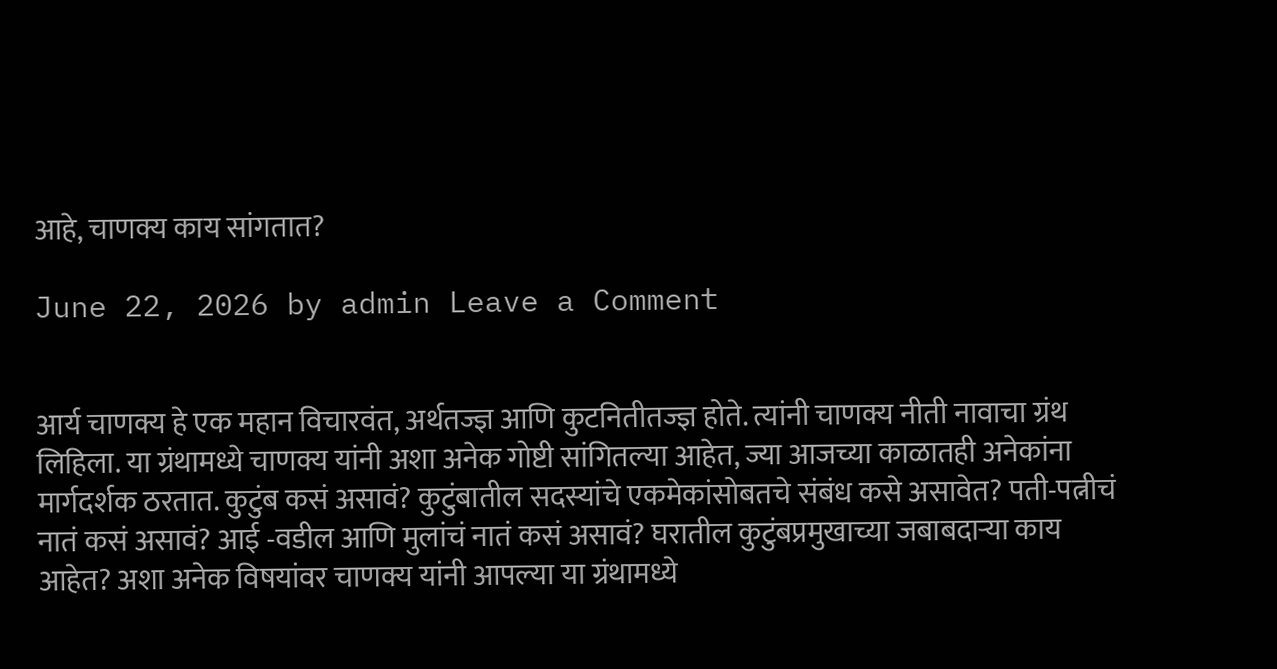आहे, चाणक्य काय सांगतात?

June 22, 2026 by admin Leave a Comment


आर्य चाणक्य हे एक महान विचारवंत, अर्थतज्ज्ञ आणि कुटनितीतज्ज्ञ होते. त्यांनी चाणक्य नीती नावाचा ग्रंथ लिहिला. या ग्रंथामध्ये चाणक्य यांनी अशा अनेक गोष्टी सांगितल्या आहेत, ज्या आजच्या काळातही अनेकांना मार्गदर्शक ठरतात. कुटुंब कसं असावं? कुटुंबातील सदस्यांचे एकमेकांसोबतचे संबंध कसे असावेत? पती-पत्नीचं नातं कसं असावं? आई -वडील आणि मुलांचं नातं कसं असावं? घरातील कुटुंबप्रमुखाच्या जबाबदाऱ्या काय आहेत? अशा अनेक विषयांवर चाणक्य यांनी आपल्या या ग्रंथामध्ये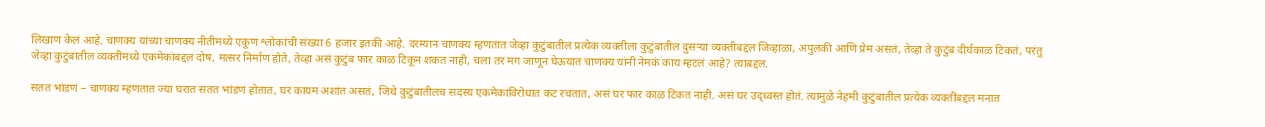लिखाण केलं आहे. चाणक्य यांच्या चाणक्य नीतीमध्ये एकूण श्लोकांची संख्या 6 हजार इतकी आहे. दरम्यान चाणक्य म्हणतात जेव्हा कुटुंबातील प्रत्येक व्यक्तीला कुटुंबातील दुसऱ्या व्यक्तीबद्दल जिव्हाळा, अपुलकी आणि प्रेम असतं, तेव्हा ते कुटुंब दीर्घकाळ टिकतं, परंतु जेव्हा कुटुंबातील व्यक्तींमध्ये एकमेकांबद्दल दोष, मत्सर निर्माण होते, तेव्हा असं कुटुंब फार काळ टिकून शकत नाही, चला तर मग जाणून घेऊयात चाणक्य यांनी नेमकं काय म्हटलं आहे? त्याबद्दल.

सतत भांडणं – चाणक्य म्हणतात ज्या घरात सतत भांडणं होतात, घर कायम अशांत असतं, जिथे कुटुंबातीलच सदस्य एकमेकांविरोधात कट रचतात, असं घर फार काळ टिकत नाही. असं घर उद्ध्वस्त होतं. त्यामुळे नेहमी कुटुंबातील प्रत्येक व्यक्तींबद्दल मनात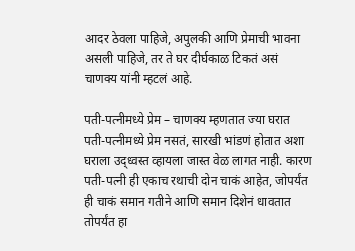आदर ठेवला पाहिजे, अपुलकी आणि प्रेमाची भावना असली पाहिजे, तर ते घर दीर्घकाळ टिकतं असं चाणक्य यांनी म्हटलं आहे.

पती-पत्नीमध्ये प्रेम – चाणक्य म्हणतात ज्या घरात पती-पत्नीमध्ये प्रेम नसतं, सारखी भांडणं होतात अशा घराला उद्ध्वस्त व्हायला जास्त वेळ लागत नाही. कारण पती-पत्नी ही एकाच रथाची दोन चाकं आहेत, जोपर्यंत ही चाकं समान गतीने आणि समान दिशेनं धावतात तोपर्यंत हा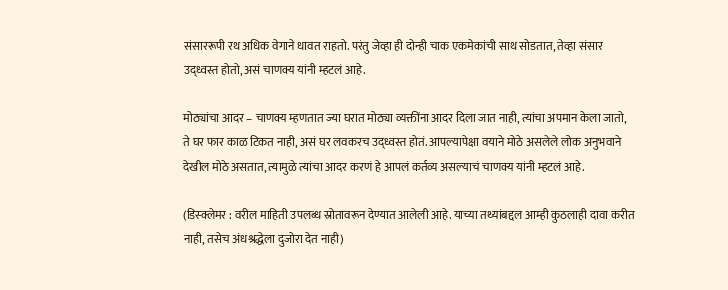संसाररूपी रथ अधिक वेगाने धावत राहतो. परंतु जेव्हा ही दोन्ही चाक एकमेकांची साथ सोडतात, तेव्हा संसार उद्ध्वस्त होतो, असं चाणक्य यांनी म्हटलं आहे.

मोठ्यांचा आदर – चाणक्य म्हणतात ज्या घरात मोठ्या व्यक्तींना आदर दिला जात नाही, त्यांचा अपमान केला जातो, ते घर फार काळ टिकत नाही, असं घर लवकरच उद्ध्वस्त होतं. आपल्यापेक्षा वयाने मोठे असलेले लोक अनुभवाने देखील मोठे असतात, त्यामुळे त्यांचा आदर करणं हे आपलं कर्तव्य असल्याचं चाणक्य यांनी म्हटलं आहे.

(डिस्क्लेमर : वरील माहिती उपलब्ध स्रोतावरून देण्यात आलेली आहे. याच्या तथ्यांबद्दल आम्ही कुठलाही दावा करीत नाही, तसेच अंधश्रद्धेला दुजोरा देत नाही)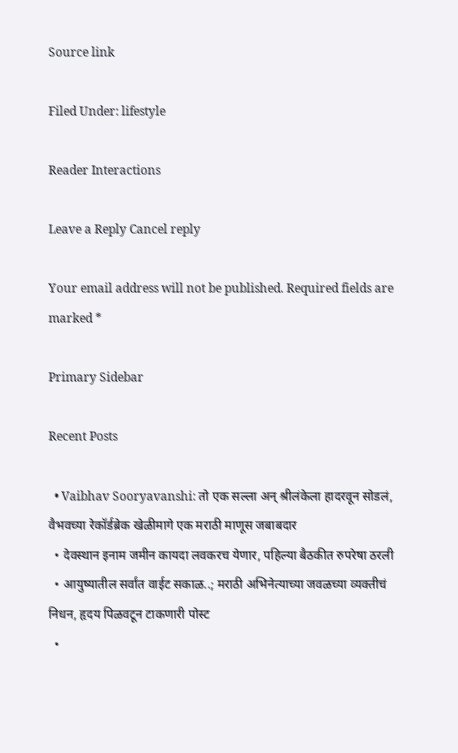Source link

Filed Under: lifestyle

Reader Interactions

Leave a Reply Cancel reply

Your email address will not be published. Required fields are marked *

Primary Sidebar

Recent Posts

  • Vaibhav Sooryavanshi: तो एक सल्ला अन् श्रीलंकेला हादरवून सोडलं, वैभवच्या रेकॉर्डब्रेक खेळीमागे एक मराठी माणूस जबाबदार
  • देवस्थान इनाम जमीन कायदा लवकरच येणार, पहिल्या बैठकीत रुपरेषा ठरली
  • आयुष्यातील सर्वांत वाईट सकाळ..; मराठी अभिनेत्याच्या जवळच्या व्यक्तीचं निधन, हृदय पिळवटून टाकणारी पोस्ट
  •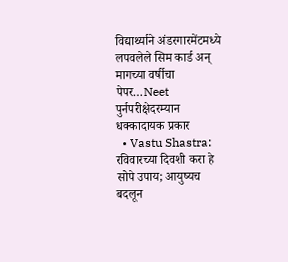विद्यार्थ्याने अंडरगारमेंटमध्ये लपवलेले सिम कार्ड अन् मागच्या वर्षीचा पेपर…Neet पुर्नपरीक्षेदरम्यान धक्कादायक प्रकार
  • Vastu Shastra: रविवारच्या दिवशी करा हे सोपे उपाय; आयुष्यच बदलून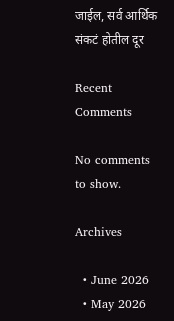जाईल, सर्व आर्थिक संकटं होतील दूर

Recent Comments

No comments to show.

Archives

  • June 2026
  • May 2026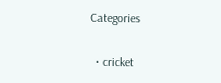Categories

  • cricket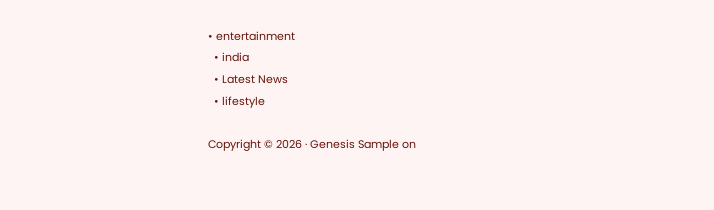• entertainment
  • india
  • Latest News
  • lifestyle

Copyright © 2026 · Genesis Sample on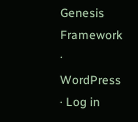Genesis Framework · WordPress · Log in